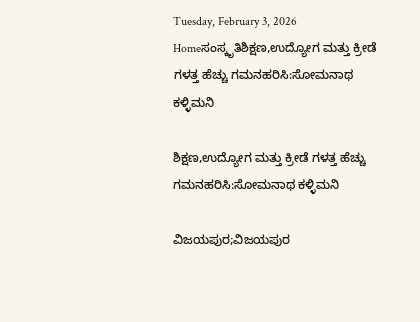Tuesday, February 3, 2026
Homeಸಂಸ್ಕೃತಿಶಿಕ್ಷಣ,ಉದ್ಯೋಗ ಮತ್ತು ಕ್ರೀಡೆ ಗಳತ್ತ ಹೆಚ್ಚು ಗಮನಹರಿಸಿ:ಸೋಮನಾಥ ಕಳ್ಳಿಮನಿ

ಶಿಕ್ಷಣ,ಉದ್ಯೋಗ ಮತ್ತು ಕ್ರೀಡೆ ಗಳತ್ತ ಹೆಚ್ಚು ಗಮನಹರಿಸಿ:ಸೋಮನಾಥ ಕಳ್ಳಿಮನಿ

ವಿಜಯಪುರ;ವಿಜಯಪುರ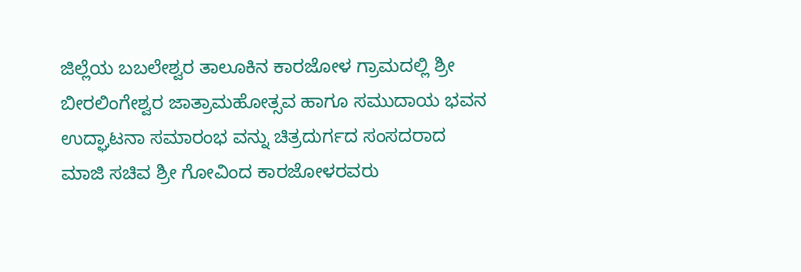ಜಿಲ್ಲೆಯ ಬಬಲೇಶ್ವರ ತಾಲೂಕಿನ ಕಾರಜೋಳ ಗ್ರಾಮದಲ್ಲಿ ಶ್ರೀ ಬೀರಲಿಂಗೇಶ್ವರ ಜಾತ್ರಾಮಹೋತ್ಸವ ಹಾಗೂ ಸಮುದಾಯ ಭವನ ಉದ್ಘಾಟನಾ ಸಮಾರಂಭ ವನ್ನು ಚಿತ್ರದುರ್ಗದ ಸಂಸದರಾದ ಮಾಜಿ ಸಚಿವ ಶ್ರೀ ಗೋವಿಂದ ಕಾರಜೋಳರವರು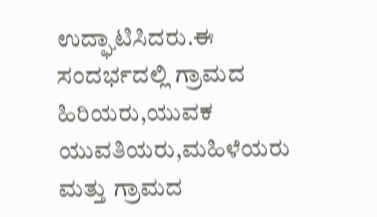ಉದ್ಘಾಟಿಸಿದರು.ಈ ಸಂದರ್ಭದಲ್ಲಿ ಗ್ರಾಮದ ಹಿರಿಯರು,ಯುವಕ ಯುವತಿಯರು,ಮಹಿಳೆಯರು ಮತ್ತು ಗ್ರಾಮದ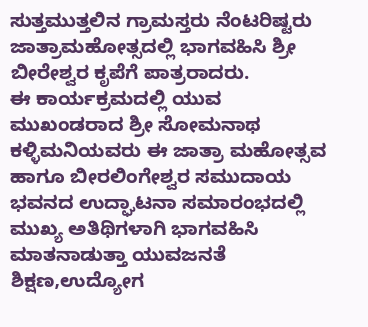ಸುತ್ತಮುತ್ತಲಿನ ಗ್ರಾಮಸ್ತರು ನೆಂಟರಿಷ್ಟರು ಜಾತ್ರಾಮಹೋತ್ಸದಲ್ಲಿ ಭಾಗವಹಿಸಿ ಶ್ರೀ ಬೀರೇಶ್ವರ ಕೃಪೆಗೆ ಪಾತ್ರರಾದರು.
ಈ ಕಾರ್ಯಕ್ರಮದಲ್ಲಿ ಯುವ ಮುಖಂಡರಾದ ಶ್ರೀ ಸೋಮನಾಥ ಕಳ್ಳಿಮನಿಯವರು ಈ ಜಾತ್ರಾ ಮಹೋತ್ಸವ ಹಾಗೂ ಬೀರಲಿಂಗೇಶ್ವರ ಸಮುದಾಯ ಭವನದ ಉದ್ಘಾಟನಾ ಸಮಾರಂಭದಲ್ಲಿ ಮುಖ್ಯ ಅತಿಥಿಗಳಾಗಿ ಭಾಗವಹಿಸಿ ಮಾತನಾಡುತ್ತಾ ಯುವಜನತೆ ಶಿಕ್ಷಣ,ಉದ್ಯೋಗ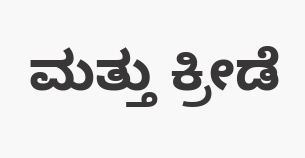ಮತ್ತು ಕ್ರೀಡೆ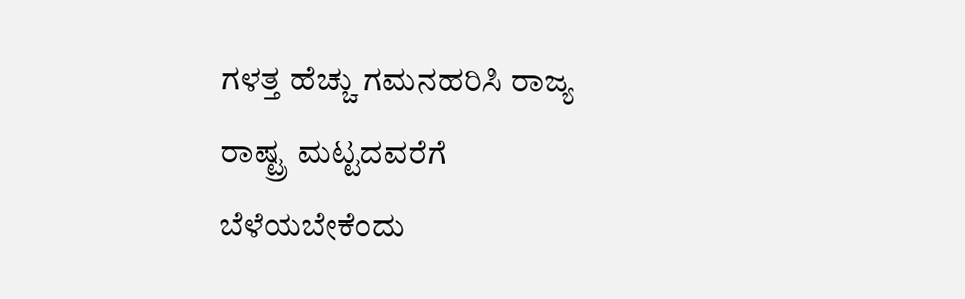ಗಳತ್ತ ಹೆಚ್ಚು ಗಮನಹರಿಸಿ ರಾಜ್ಯ ರಾಷ್ಟ್ರ ಮಟ್ಟದವರೆಗೆ ಬೆಳೆಯಬೇಕೆಂದು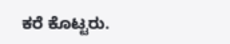ಕರೆ ಕೊಟ್ಟರು.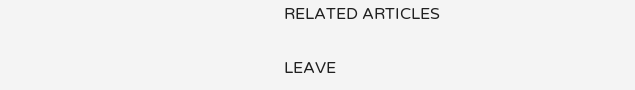RELATED ARTICLES

LEAVE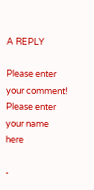A REPLY

Please enter your comment!
Please enter your name here

-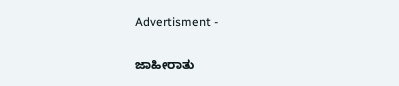Advertisment -

ಜಾಹೀರಾತು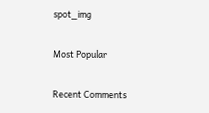spot_img

Most Popular

Recent Comments